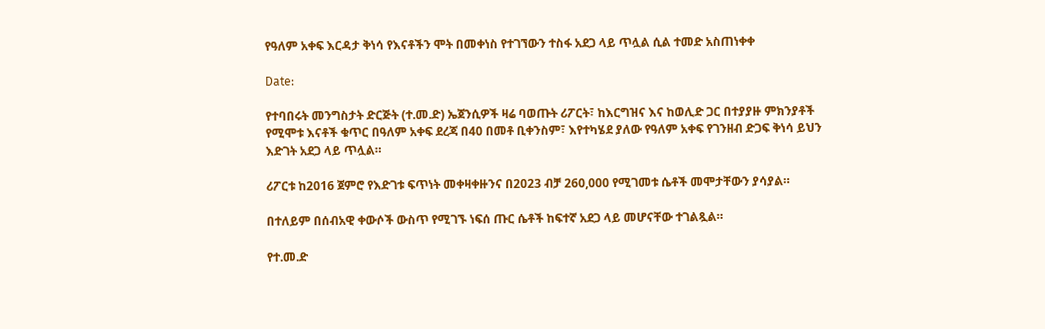የዓለም አቀፍ እርዳታ ቅነሳ የእናቶችን ሞት በመቀነስ የተገኘውን ተስፋ አደጋ ላይ ጥሏል ሲል ተመድ አስጠነቀቀ

Date:

የተባበሩት መንግስታት ድርጅት (ተ.መ.ድ) ኤጀንሲዎች ዛሬ ባወጡት ሪፖርት፣ ከእርግዝና እና ከወሊድ ጋር በተያያዙ ምክንያቶች የሚሞቱ እናቶች ቁጥር በዓለም አቀፍ ደረጃ በ40 በመቶ ቢቀንስም፣ እየተካሄደ ያለው የዓለም አቀፍ የገንዘብ ድጋፍ ቅነሳ ይህን እድገት አደጋ ላይ ጥሏል።

ሪፖርቱ ከ2016 ጀምሮ የእድገቱ ፍጥነት መቀዛቀዙንና በ2023 ብቻ 260,000 የሚገመቱ ሴቶች መሞታቸውን ያሳያል።

በተለይም በሰብአዊ ቀውሶች ውስጥ የሚገኙ ነፍሰ ጡር ሴቶች ከፍተኛ አደጋ ላይ መሆናቸው ተገልጿል።

የተ.መ.ድ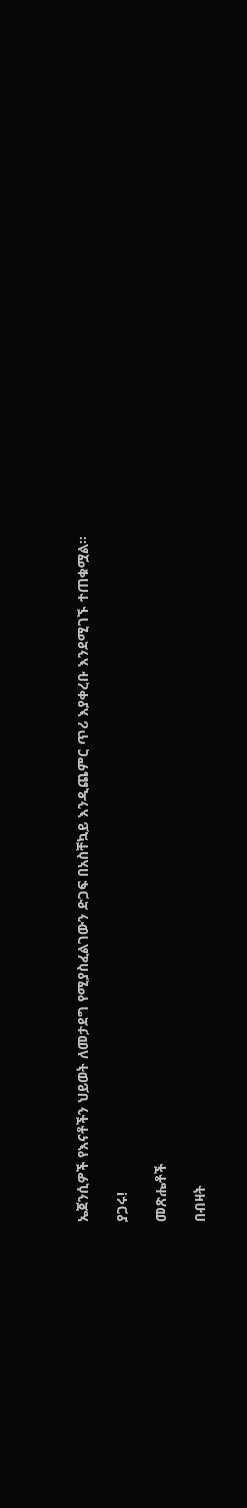ኤጀንሲዎች የእናቶችን ህይወት ለመታደግ የሚያስፈልገውን ድጋፍ በአስቸኳይ እንዲጨምር ጥሪ እያቀረቡ እንደሚገኙ ተጠቁሟል።

ያጋሩ!

መጽሔቶች

በብዛት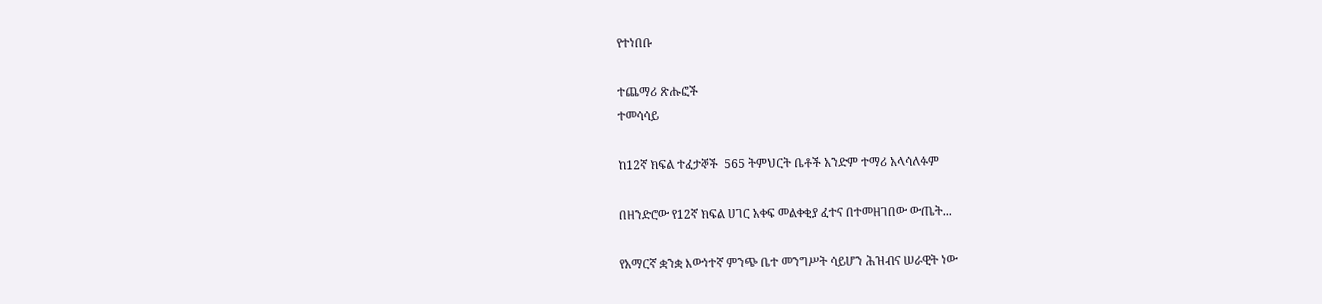የተነበቡ

ተጨማሪ ጽሑፎች
ተመሳሳይ

ከ12ኛ ክፍል ተፈታኞች  565 ትምህርት ቤቶች አንድም ተማሪ አላሳለፉም

በዘንድሮው የ12ኛ ክፍል ሀገር አቀፍ መልቀቂያ ፈተና በተመዘገበው ውጤት...

የአማርኛ ቋንቋ እውነተኛ ምንጭ ቤተ መንግሥት ሳይሆን ሕዝብና ሠራዊት ነው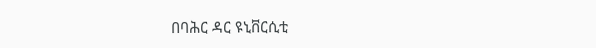በባሕር ዳር ዩኒቨርሲቲ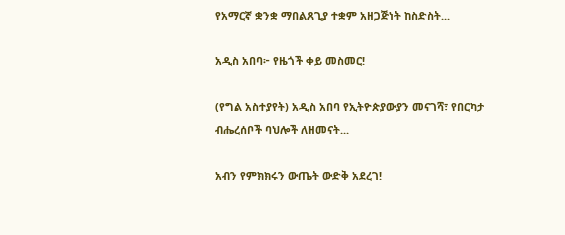የአማርኛ ቋንቋ ማበልጸጊያ ተቋም አዘጋጅነት ከስድስት...

አዲስ አበባ፦ የዜጎች ቀይ መስመር!

(የግል አስተያየት) አዲስ አበባ የኢትዮጵያውያን መናገሻ፣ የበርካታ ብሔረሰቦች ባህሎች ለዘመናት...

አብን የምክክሩን ውጤት ውድቅ አደረገ!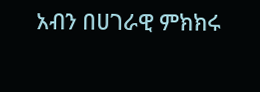አብን በሀገራዊ ምክክሩ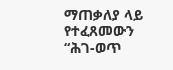ማጠቃለያ ላይ የተፈጸመውን “ሕገ-ወጥ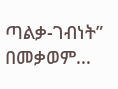ጣልቃ-ገብነት” በመቃወም...